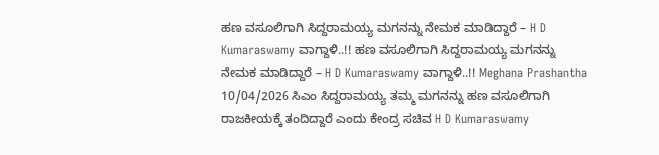ಹಣ ವಸೂಲಿಗಾಗಿ ಸಿದ್ದರಾಮಯ್ಯ ಮಗನನ್ನು ನೇಮಕ ಮಾಡಿದ್ದಾರೆ – H D Kumaraswamy ವಾಗ್ದಾಳಿ..!! ಹಣ ವಸೂಲಿಗಾಗಿ ಸಿದ್ದರಾಮಯ್ಯ ಮಗನನ್ನು ನೇಮಕ ಮಾಡಿದ್ದಾರೆ – H D Kumaraswamy ವಾಗ್ದಾಳಿ..!! Meghana Prashantha 10/04/2026 ಸಿಎಂ ಸಿದ್ದರಾಮಯ್ಯ ತಮ್ಮ ಮಗನನ್ನು ಹಣ ವಸೂಲಿಗಾಗಿ ರಾಜಕೀಯಕ್ಕೆ ತಂದಿದ್ದಾರೆ ಎಂದು ಕೇಂದ್ರ ಸಚಿವ H D Kumaraswamy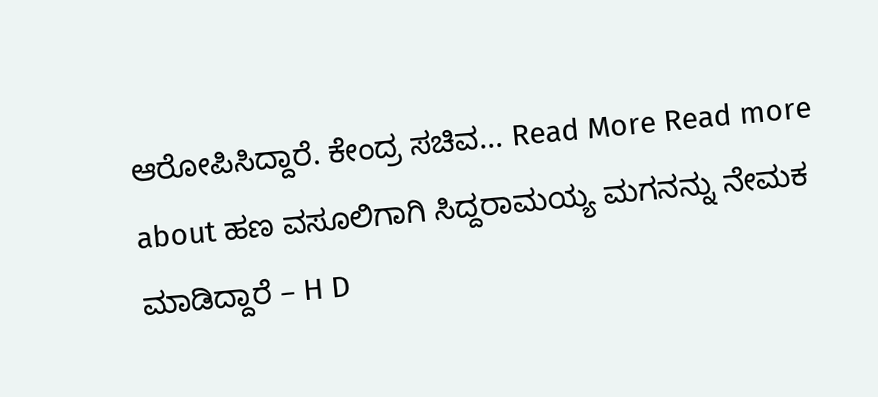ಆರೋಪಿಸಿದ್ದಾರೆ. ಕೇಂದ್ರ ಸಚಿವ... Read More Read more about ಹಣ ವಸೂಲಿಗಾಗಿ ಸಿದ್ದರಾಮಯ್ಯ ಮಗನನ್ನು ನೇಮಕ ಮಾಡಿದ್ದಾರೆ – H D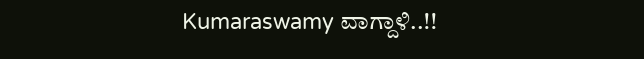Kumaraswamy ವಾಗ್ದಾಳಿ..!!